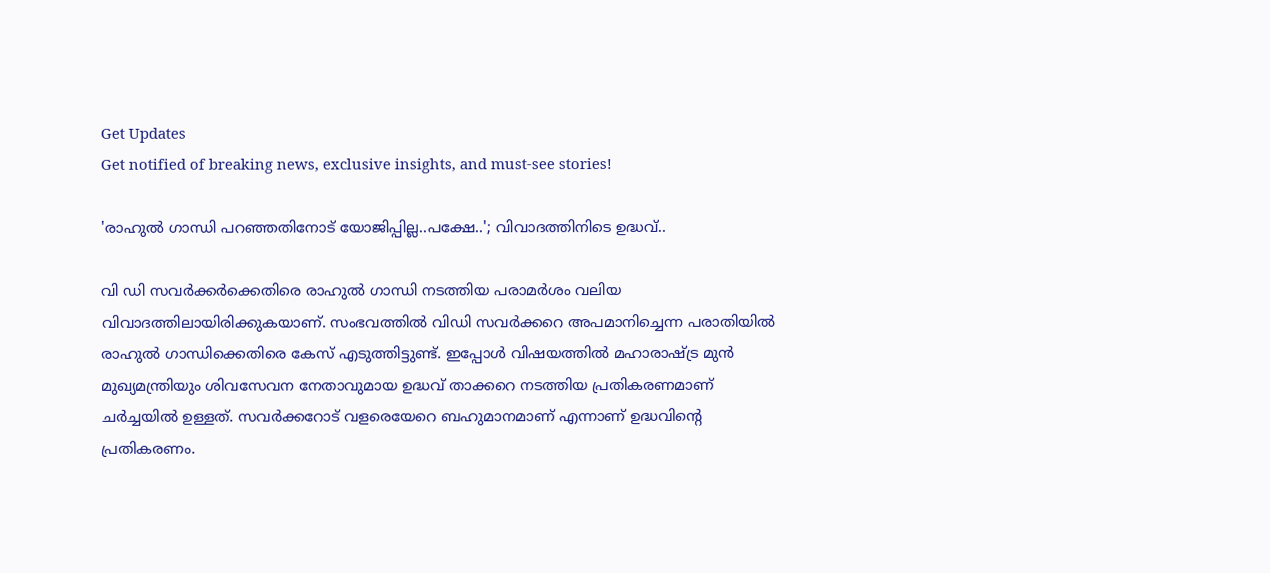Get Updates
Get notified of breaking news, exclusive insights, and must-see stories!

'രാഹുല്‍ ഗാന്ധി പറഞ്ഞതിനോട് യോജിപ്പില്ല..പക്ഷേ..'; വിവാദത്തിനിടെ ഉദ്ധവ്..

വി ഡി സവര്‍ക്കര്‍ക്കെതിരെ രാഹുല്‍ ഗാന്ധി നടത്തിയ പരാമര്‍ശം വലിയ വിവാദത്തിലായിരിക്കുകയാണ്. സംഭവത്തില്‍ വിഡി സവര്‍ക്കറെ അപമാനിച്ചെന്ന പരാതിയില്‍ രാഹുല്‍ ഗാന്ധിക്കെതിരെ കേസ് എടുത്തിട്ടുണ്ട്. ഇപ്പോള്‍ വിഷയത്തില്‍ മഹാരാഷ്ട്ര മുന്‍ മുഖ്യമന്ത്രിയും ശിവസേവന നേതാവുമായ ഉദ്ധവ് താക്കറെ നടത്തിയ പ്രതികരണമാണ് ചര്‍ച്ചയില്‍ ഉള്ളത്. സവര്‍ക്കറോട് വളരെയേറെ ബഹുമാനമാണ് എന്നാണ് ഉദ്ധവിന്റെ പ്രതികരണം.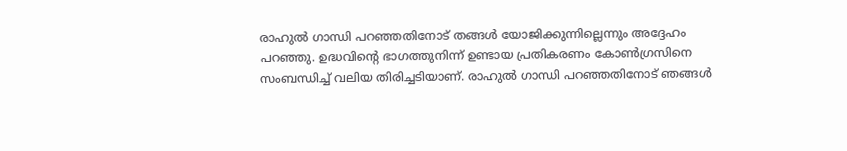രാഹുല്‍ ഗാന്ധി പറഞ്ഞതിനോട് തങ്ങള്‍ യോജിക്കുന്നില്ലെന്നും അദ്ദേഹം പറഞ്ഞു. ഉദ്ധവിന്റെ ഭാഗത്തുനിന്ന് ഉണ്ടായ പ്രതികരണം കോണ്‍ഗ്രസിനെ സംബന്ധിച്ച് വലിയ തിരിച്ചടിയാണ്. രാഹുല്‍ ഗാന്ധി പറഞ്ഞതിനോട് ഞങ്ങള്‍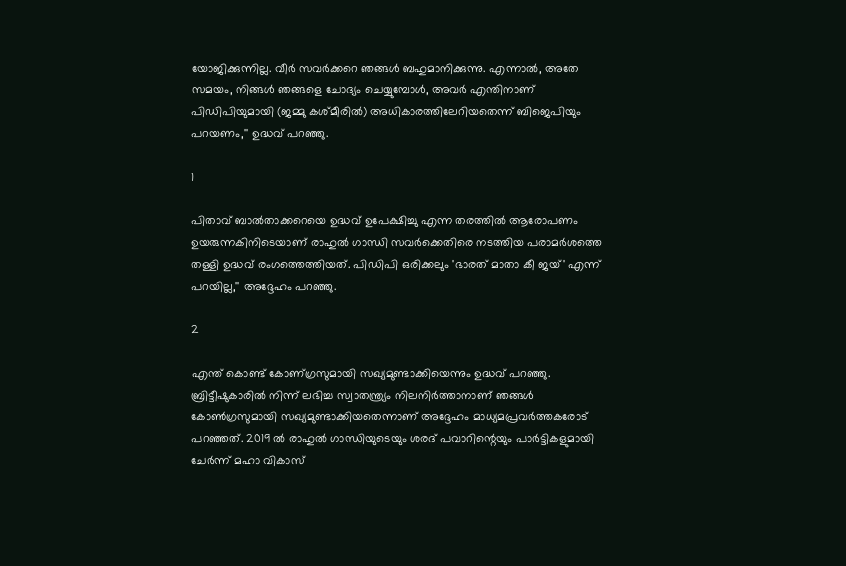യോജിക്കുന്നില്ല. വീര്‍ സവര്‍ക്കറെ ഞങ്ങള്‍ ബഹുമാനിക്കുന്നു. എന്നാല്‍, അതേ സമയം, നിങ്ങള്‍ ഞങ്ങളെ ചോദ്യം ചെയ്യുമ്പോള്‍, അവര്‍ എന്തിനാണ് പിഡിപിയുമായി (ജമ്മു കശ്മീരില്‍) അധികാരത്തിലേറിയതെന്ന് ബിജെപിയും പറയണം,'' ഉദ്ധവ് പറഞ്ഞു.

1

പിതാവ് ബാൽതാക്കറെയെ ഉദ്ധവ് ഉപേക്ഷിച്ചു എന്ന തരത്തിൽ ആരോപണം ഉയരുന്നകിനിടെയാണ് രാഹുൽ ഗാന്ധി സവർക്കെതിരെ നടത്തിയ പരാമർശത്തെ തള്ളി ഉദ്ധവ് രംഗത്തെത്തിയത്. പിഡിപി ഒരിക്കലും 'ഭാരത് മാതാ കീ ജയ്' എന്ന് പറയില്ല,'' അദ്ദേഹം പറഞ്ഞു.

2

എന്ത് കൊണ്ട് കോണ‍്ഗ്രസുമായി സഖ്യമുണ്ടാക്കിയെന്നും ഉദ്ധവ് പറഞ്ഞു. ബ്രിട്ടീഷുകാരിൽ നിന്ന് ലഭിച്ച സ്വാതന്ത്ര്യം നിലനിർത്താനാണ് ഞങ്ങൾ കോൺഗ്രസുമായി സഖ്യമുണ്ടാക്കിയതെന്നാണ് അദ്ദേഹം മാധ്യമപ്രവർത്തകരോട് പറഞ്ഞത്. 2019 ൽ രാഹുൽ ഗാന്ധിയുടെയും ശരദ് പവാറിന്റെയും പാർട്ടികളുമായി ചേർന്ന് മഹാ വികാസ്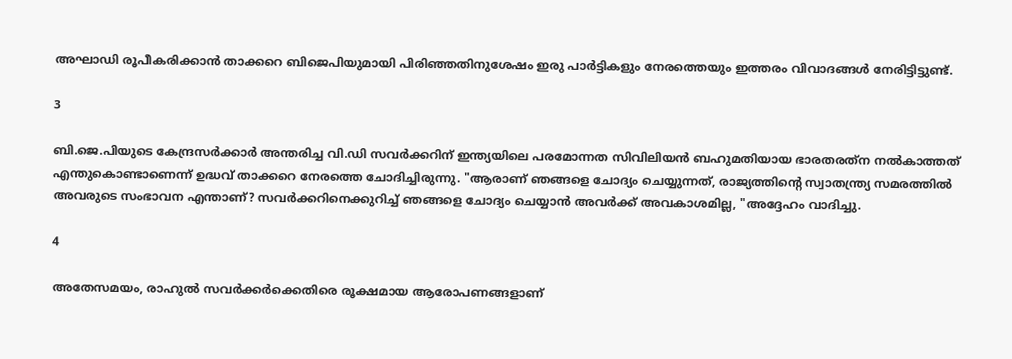അഘാഡി രൂപീകരിക്കാൻ താക്കറെ ബിജെപിയുമായി പിരിഞ്ഞതിനുശേഷം ഇരു പാർട്ടികളും നേരത്തെയും ഇത്തരം വിവാദങ്ങൾ നേരിട്ടിട്ടുണ്ട്.

3

ബി.ജെ.പിയുടെ കേന്ദ്രസർക്കാർ അന്തരിച്ച വി.ഡി സവർക്കറിന് ഇന്ത്യയിലെ പരമോന്നത സിവിലിയൻ ബഹുമതിയായ ഭാരതരത്‌ന നൽകാത്തത് എന്തുകൊണ്ടാണെന്ന് ഉദ്ധവ് താക്കറെ നേരത്തെ ചോദിച്ചിരുന്നു. "ആരാണ് ഞങ്ങളെ ചോദ്യം ചെയ്യുന്നത്, രാജ്യത്തിന്റെ സ്വാതന്ത്ര്യ സമരത്തിൽ അവരുടെ സംഭാവന എന്താണ്? സവർക്കറിനെക്കുറിച്ച് ഞങ്ങളെ ചോദ്യം ചെയ്യാൻ അവർക്ക് അവകാശമില്ല, "അദ്ദേഹം വാദിച്ചു.

4

അതേസമയം, രാഹുൽ സവർക്കർക്കെതിരെ രൂക്ഷമായ ആരോപണങ്ങളാണ്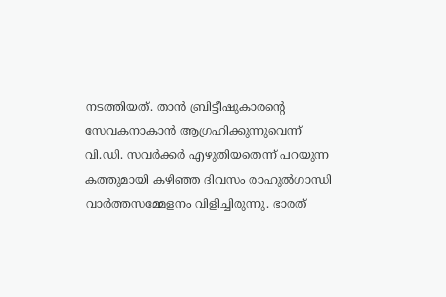നടത്തിയത്. താൻ ബ്രിട്ടീഷുകാരന്റെ സേവകനാകാൻ ആഗ്രഹിക്കുന്നുവെന്ന് വി.ഡി. സവർക്കർ എഴുതിയതെന്ന് പറയുന്ന കത്തുമായി കഴിഞ്ഞ ദിവസം രാഹുൽഗാന്ധി വാർത്തസമ്മേളനം വിളിച്ചിരുന്നു. ഭാരത്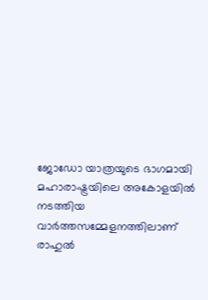ജോഡോ യാത്രയുടെ ഭാഗമായി മഹാരാഷ്ട്രയിലെ അകോളയിൽ നടത്തിയ വാർത്തസമ്മേളനത്തിലാണ് രാഹുൽ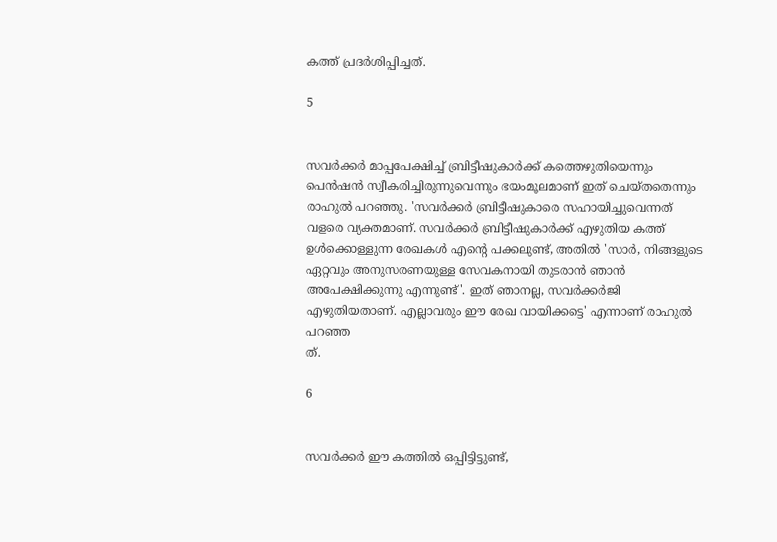കത്ത് പ്രദർശിപ്പിച്ചത്.

5


സവർക്കർ മാപ്പപേക്ഷിച്ച് ബ്രിട്ടീഷുകാർക്ക് കത്തെഴുതിയെന്നും പെൻഷൻ സ്വീകരിച്ചിരുന്നുവെന്നും ഭയംമൂലമാണ് ഇത് ചെയ്തതെന്നും രാഹുൽ പറഞ്ഞു. 'സവർക്കർ ബ്രിട്ടീഷുകാരെ സഹായിച്ചുവെന്നത് വളരെ വ്യക്തമാണ്. സവർക്കർ ബ്രിട്ടീഷുകാർക്ക് എഴുതിയ കത്ത് ഉൾക്കൊള്ളുന്ന രേഖകൾ എന്റെ പക്കലുണ്ട്, അതിൽ 'സാർ, നിങ്ങളുടെ ഏറ്റവും അനുസരണയുള്ള സേവകനായി തുടരാൻ ഞാൻ അപേക്ഷിക്കുന്നു എന്നുണ്ട്'. ഇത് ഞാനല്ല, സവർക്കർജി എഴുതിയതാണ്. എല്ലാവരും ഈ രേഖ വായിക്കട്ടെ' എന്നാണ് രാഹുൽ പറഞ്ഞ
ത്.

6


സവർക്കർ ഈ കത്തിൽ ഒപ്പിട്ടിട്ടുണ്ട്,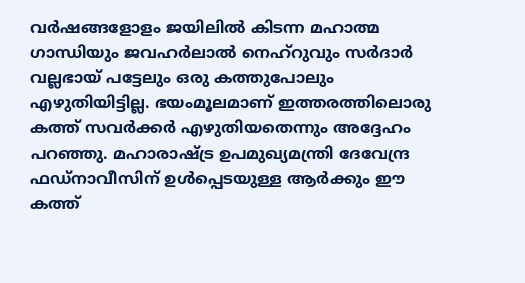വർഷങ്ങളോളം ജയിലിൽ കിടന്ന മഹാത്മ ഗാന്ധിയും ജവഹർലാൽ നെഹ്റുവും സർദാർ വല്ലഭായ് പട്ടേലും ഒരു കത്തുപോലും എഴുതിയിട്ടില്ല. ഭയംമൂലമാണ് ഇത്തരത്തിലൊരു കത്ത് സവർക്കർ എഴുതിയതെന്നും അദ്ദേഹം പറഞ്ഞു. മഹാരാഷ്ട്ര ഉപമുഖ്യമന്ത്രി ദേവേന്ദ്ര ഫഡ്നാവീസിന് ഉൾപ്പെടയുള്ള ആർക്കും ഈ കത്ത്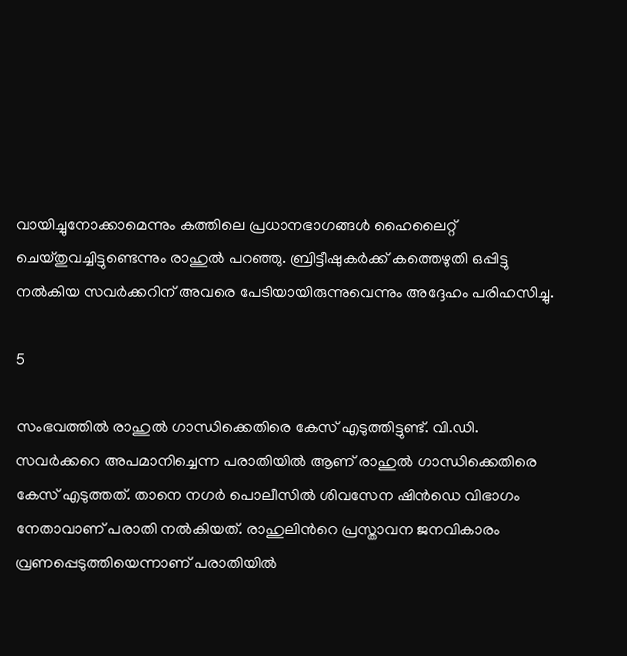വായിച്ചുനോക്കാമെന്നും കത്തിലെ പ്രധാനഭാഗങ്ങൾ ഹൈലൈറ്റ് ചെയ്തുവച്ചിട്ടുണ്ടെന്നും രാഹുൽ പറഞ്ഞു. ബ്രിട്ടീഷുകർക്ക് കത്തെഴുതി ഒപ്പിട്ടു നൽകിയ സവർക്കറിന് അവരെ പേടിയായിരുന്നുവെന്നും അദ്ദേഹം പരിഹസിച്ചു.

5

സംഭവത്തിൽ രാഹുൽ ഗാന്ധിക്കെതിരെ കേസ് എടുത്തിട്ടുണ്ട്. വി.ഡി. സവർക്കറെ അപമാനിച്ചെന്ന പരാതിയിൽ ആണ് രാഹുൽ ഗാന്ധിക്കെതിരെ കേസ് എടുത്തത്. താനെ നഗർ പൊലീസിൽ ശിവസേന ഷിൻഡെ വിഭാഗം നേതാവാണ് പരാതി നൽകിയത്. രാഹുലിന്‍റെ പ്രസ്താവന ജനവികാരം വ്രണപ്പെടുത്തിയെന്നാണ് പരാതിയിൽ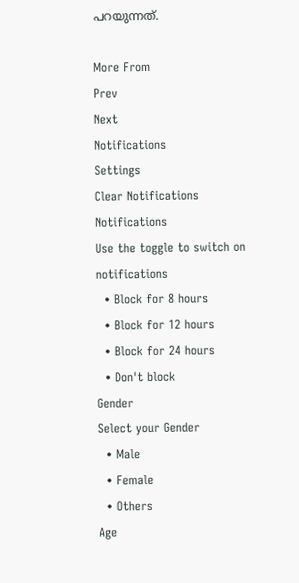പറയുന്നത്.

More From
Prev
Next
Notifications
Settings
Clear Notifications
Notifications
Use the toggle to switch on notifications
  • Block for 8 hours
  • Block for 12 hours
  • Block for 24 hours
  • Don't block
Gender
Select your Gender
  • Male
  • Female
  • Others
Age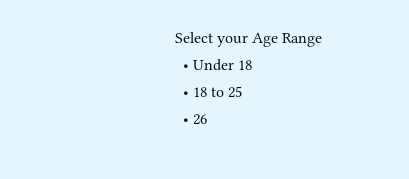Select your Age Range
  • Under 18
  • 18 to 25
  • 26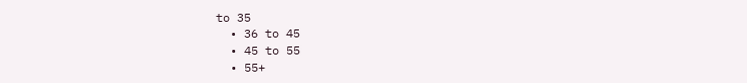to 35
  • 36 to 45
  • 45 to 55
  • 55+